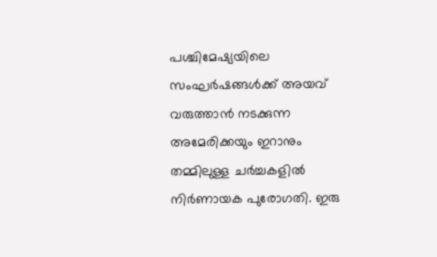പശ്ചിമേഷ്യയിലെ സംഘർഷങ്ങൾക്ക് അയവ് വരുത്താൻ നടക്കുന്ന അമേരിക്കയും ഇറാനും തമ്മിലുള്ള ചർച്ചകളിൽ നിർണായക പുരോഗതി. ഇരു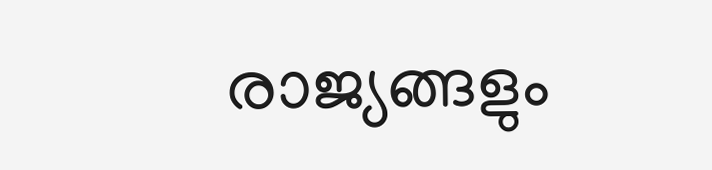രാജ്യങ്ങളും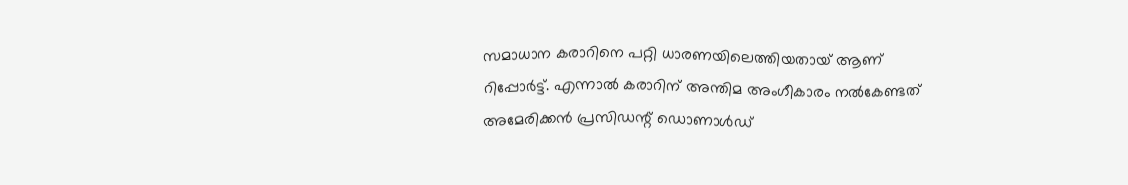സമാധാന കരാറിനെ പറ്റി ധാരണയിലെത്തിയതായ് ആണ് റിപ്പോർട്ട്. എന്നാൽ കരാറിന് അന്തിമ അംഗീകാരം നൽകേണ്ടത് അമേരിക്കൻ പ്രസിഡന്റ് ഡൊണാൾഡ്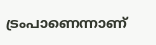ട്രംപാണെന്നാണ്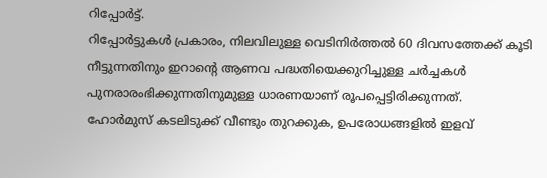റിപ്പോർട്ട്.
റിപ്പോർട്ടുകൾ പ്രകാരം, നിലവിലുള്ള വെടിനിർത്തൽ 60 ദിവസത്തേക്ക് കൂടി നീട്ടുന്നതിനും ഇറാന്റെ ആണവ പദ്ധതിയെക്കുറിച്ചുള്ള ചർച്ചകൾ പുനരാരംഭിക്കുന്നതിനുമുള്ള ധാരണയാണ് രൂപപ്പെട്ടിരിക്കുന്നത്.
ഹോർമുസ് കടലിടുക്ക് വീണ്ടും തുറക്കുക, ഉപരോധങ്ങളിൽ ഇളവ്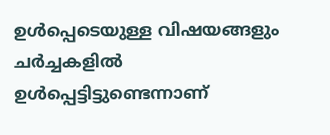ഉൾപ്പെടെയുള്ള വിഷയങ്ങളും ചർച്ചകളിൽ ഉൾപ്പെട്ടിട്ടുണ്ടെന്നാണ്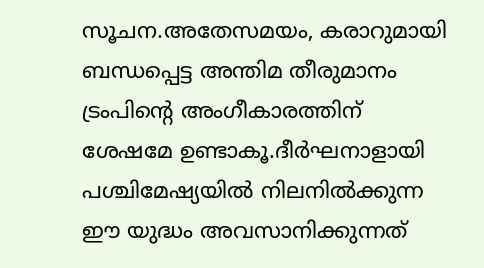സൂചന.അതേസമയം, കരാറുമായി ബന്ധപ്പെട്ട അന്തിമ തീരുമാനം ട്രംപിന്റെ അംഗീകാരത്തിന് ശേഷമേ ഉണ്ടാകൂ.ദീർഘനാളായി പശ്ചിമേഷ്യയിൽ നിലനിൽക്കുന്ന ഈ യുദ്ധം അവസാനിക്കുന്നത്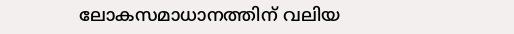ലോകസമാധാനത്തിന് വലിയ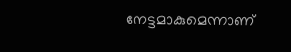നേട്ടമാകുമെന്നാണ്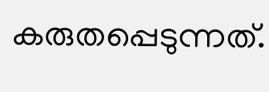കരുതപ്പെടുന്നത്.